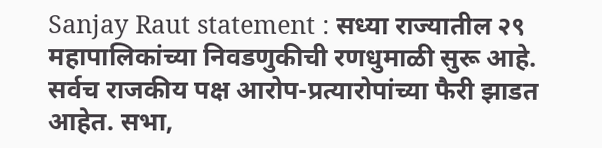Sanjay Raut statement : सध्या राज्यातील २९ महापालिकांच्या निवडणुकीची रणधुमाळी सुरू आहे. सर्वच राजकीय पक्ष आरोप-प्रत्यारोपांच्या फैरी झाडत आहेत. सभा,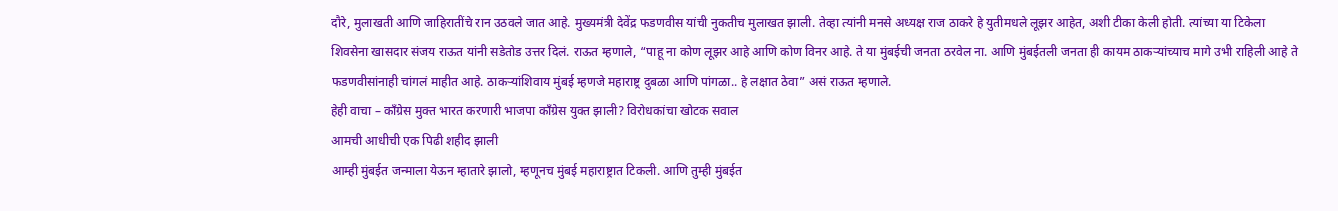दौरे, मुलाखती आणि जाहिरातींचे रान उठवले जात आहे. मुख्यमंत्री देवेंद्र फडणवीस यांची नुकतीच मुलाखत झाली. तेव्हा त्यांनी मनसे अध्यक्ष राज ठाकरे हे युतीमधले लूझर आहेत, अशी टीका केली होती. त्यांच्या या टिकेला शिवसेना खासदार संजय राऊत यांनी सडेतोड उत्तर दिलं. राऊत म्हणाले, “पाहू ना कोण लूझर आहे आणि कोण विनर आहे. ते या मुंबईची जनता ठरवेल ना. आणि मुंबईतली जनता ही कायम ठाकऱ्यांच्याच मागे उभी राहिली आहे ते फडणवीसांनाही चांगलं माहीत आहे. ठाकऱ्यांशिवाय मुंबई म्हणजे महाराष्ट्र दुबळा आणि पांगळा.. हे लक्षात ठेवा” असं राऊत म्हणाले.
हेही वाचा – काँग्रेस मुक्त भारत करणारी भाजपा काँग्रेस युक्त झाली? विरोधकांचा खोटक सवाल
आमची आधीची एक पिढी शहीद झाली
आम्ही मुंबईत जन्माला येऊन म्हातारे झालो, म्हणूनच मुंबई महाराष्ट्रात टिकली. आणि तुम्ही मुंबईत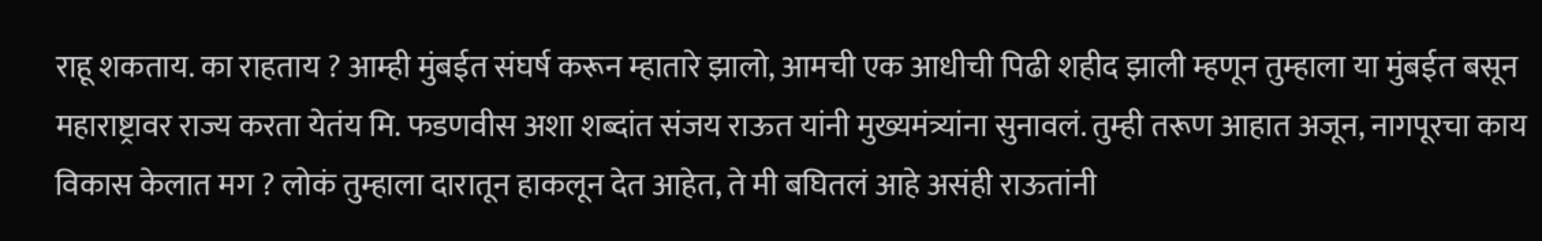राहू शकताय. का राहताय ? आम्ही मुंबईत संघर्ष करून म्हातारे झालो, आमची एक आधीची पिढी शहीद झाली म्हणून तुम्हाला या मुंबईत बसून महाराष्ट्रावर राज्य करता येतंय मि. फडणवीस अशा शब्दांत संजय राऊत यांनी मुख्यमंत्र्यांना सुनावलं. तुम्ही तरूण आहात अजून, नागपूरचा काय विकास केलात मग ? लोकं तुम्हाला दारातून हाकलून देत आहेत, ते मी बघितलं आहे असंही राऊतांनी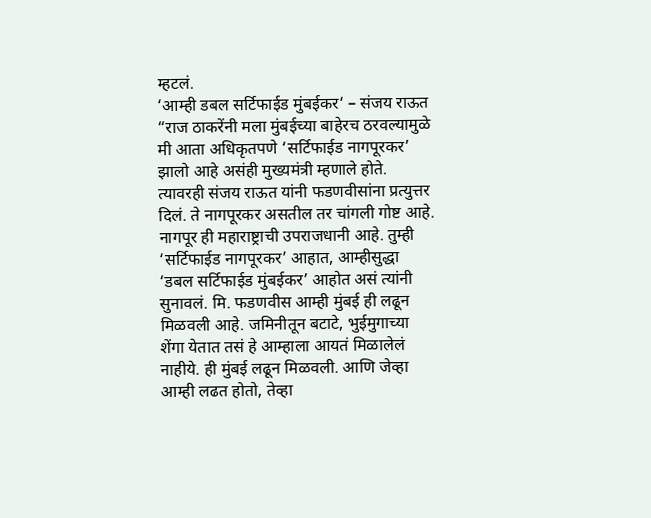म्हटलं.
‘आम्ही डबल सर्टिफाईड मुंबईकर‘ – संजय राऊत
“राज ठाकरेंनी मला मुंबईच्या बाहेरच ठरवल्यामुळे मी आता अधिकृतपणे ‘सर्टिफाईड नागपूरकर’ झालो आहे असंही मुख्यमंत्री म्हणाले होते. त्यावरही संजय राऊत यांनी फडणवीसांना प्रत्युत्तर दिलं. ते नागपूरकर असतील तर चांगली गोष्ट आहे. नागपूर ही महाराष्ट्राची उपराजधानी आहे. तुम्ही ‘सर्टिफाईड नागपूरकर’ आहात, आम्हीसुद्धा ‘डबल सर्टिफाईड मुंबईकर’ आहोत असं त्यांनी सुनावलं. मि. फडणवीस आम्ही मुंबई ही लढून मिळवली आहे. जमिनीतून बटाटे, भुईमुगाच्या शेंगा येतात तसं हे आम्हाला आयतं मिळालेलं नाहीये. ही मुंबई लढून मिळवली. आणि जेव्हा आम्ही लढत होतो, तेव्हा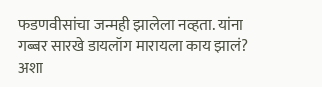फडणवीसांचा जन्मही झालेला नव्हता. यांना गब्बर सारखे डायलॉग मारायला काय झालं? अशा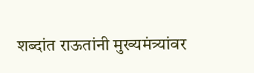शब्दांत राऊतांनी मुख्यमंत्र्यांवर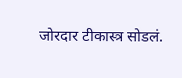जोरदार टीकास्त्र सोडलं.